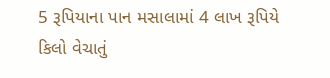5 રૂપિયાના પાન મસાલામાં 4 લાખ રૂપિયે કિલો વેચાતું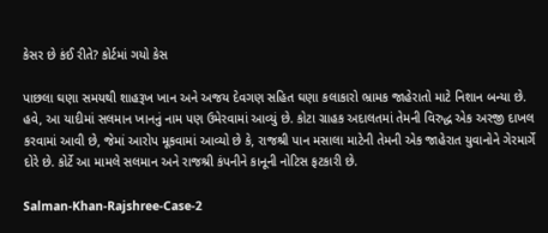કેસર છે કંઈ રીતે? કોર્ટમાં ગયો કેસ

પાછલા ઘણા સમયથી શાહરૂખ ખાન અને અજય દેવગણ સહિત ઘણા કલાકારો ભ્રામક જાહેરાતો માટે નિશાન બન્યા છે. હવે, આ યાદીમાં સલમાન ખાનનું નામ પણ ઉમેરવામાં આવ્યું છે. કોટા ગ્રાહક અદાલતમાં તેમની વિરુદ્ધ એક અરજી દાખલ કરવામાં આવી છે, જેમાં આરોપ મૂકવામાં આવ્યો છે કે, રાજશ્રી પાન મસાલા માટેની તેમની એક જાહેરાત યુવાનોને ગેરમાર્ગે દોરે છે. કોર્ટે આ મામલે સલમાન અને રાજશ્રી કંપનીને કાનૂની નોટિસ ફટકારી છે.

Salman-Khan-Rajshree-Case-2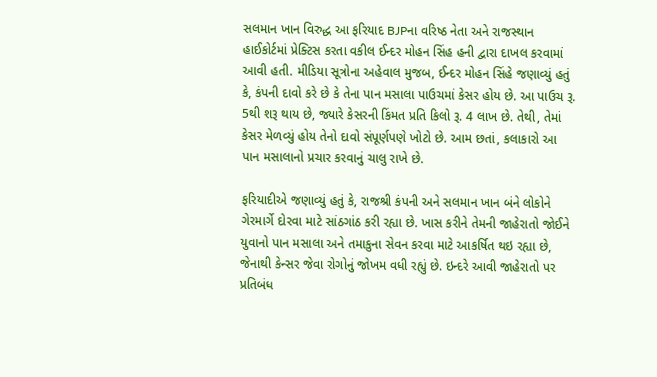સલમાન ખાન વિરુદ્ધ આ ફરિયાદ BJPના વરિષ્ઠ નેતા અને રાજસ્થાન હાઈકોર્ટમાં પ્રેક્ટિસ કરતા વકીલ ઈન્દર મોહન સિંહ હની દ્વારા દાખલ કરવામાં આવી હતી. મીડિયા સૂત્રોના અહેવાલ મુજબ, ઈન્દર મોહન સિંહે જણાવ્યું હતું કે, કંપની દાવો કરે છે કે તેના પાન મસાલા પાઉચમાં કેસર હોય છે. આ પાઉચ રૂ. 5થી શરૂ થાય છે, જ્યારે કેસરની કિંમત પ્રતિ કિલો રૂ. 4 લાખ છે. તેથી, તેમાં કેસર મેળવ્યું હોય તેનો દાવો સંપૂર્ણપણે ખોટો છે. આમ છતાં, કલાકારો આ પાન મસાલાનો પ્રચાર કરવાનું ચાલુ રાખે છે.

ફરિયાદીએ જણાવ્યું હતું કે, રાજશ્રી કંપની અને સલમાન ખાન બંને લોકોને ગેરમાર્ગે દોરવા માટે સાંઠગાંઠ કરી રહ્યા છે. ખાસ કરીને તેમની જાહેરાતો જોઈને યુવાનો પાન મસાલા અને તમાકુના સેવન કરવા માટે આકર્ષિત થઇ રહ્યા છે, જેનાથી કેન્સર જેવા રોગોનું જોખમ વધી રહ્યું છે. ઇન્દરે આવી જાહેરાતો પર પ્રતિબંધ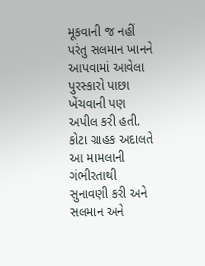મૂકવાની જ નહીં પરંતુ સલમાન ખાનને આપવામાં આવેલા પુરસ્કારો પાછા ખેંચવાની પણ અપીલ કરી હતી. કોટા ગ્રાહક અદાલતે આ મામલાની ગંભીરતાથી સુનાવણી કરી અને સલમાન અને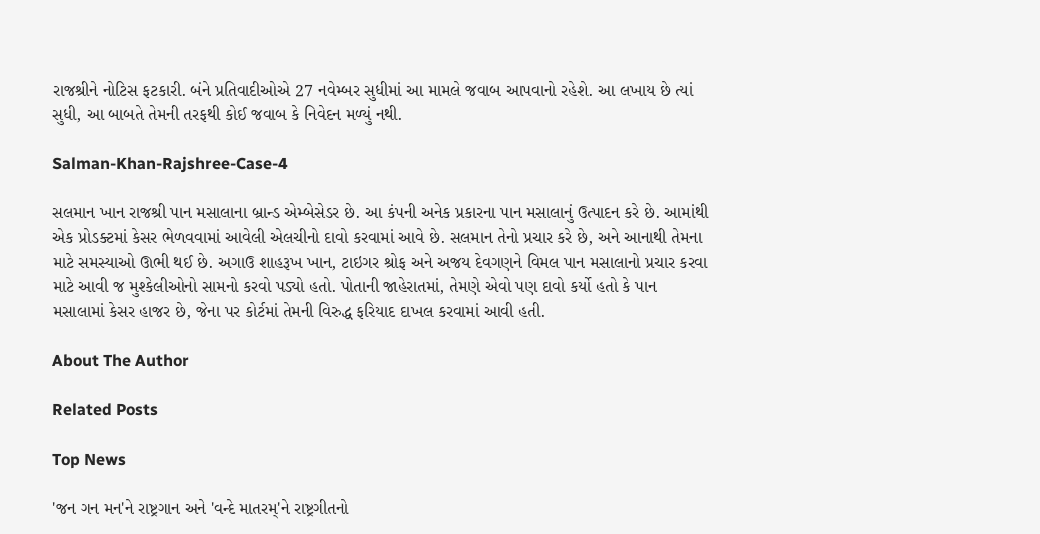રાજશ્રીને નોટિસ ફટકારી. બંને પ્રતિવાદીઓએ 27 નવેમ્બર સુધીમાં આ મામલે જવાબ આપવાનો રહેશે. આ લખાય છે ત્યાં સુધી, આ બાબતે તેમની તરફથી કોઈ જવાબ કે નિવેદન મળ્યું નથી.

Salman-Khan-Rajshree-Case-4

સલમાન ખાન રાજશ્રી પાન મસાલાના બ્રાન્ડ એમ્બેસેડર છે. આ કંપની અનેક પ્રકારના પાન મસાલાનું ઉત્પાદન કરે છે. આમાંથી એક પ્રોડક્ટમાં કેસર ભેળવવામાં આવેલી એલચીનો દાવો કરવામાં આવે છે. સલમાન તેનો પ્રચાર કરે છે, અને આનાથી તેમના માટે સમસ્યાઓ ઊભી થઈ છે. અગાઉ શાહરૂખ ખાન, ટાઇગર શ્રોફ અને અજય દેવગણને વિમલ પાન મસાલાનો પ્રચાર કરવા માટે આવી જ મુશ્કેલીઓનો સામનો કરવો પડ્યો હતો. પોતાની જાહેરાતમાં, તેમણે એવો પણ દાવો કર્યો હતો કે પાન મસાલામાં કેસર હાજર છે, જેના પર કોર્ટમાં તેમની વિરુદ્ધ ફરિયાદ દાખલ કરવામાં આવી હતી.

About The Author

Related Posts

Top News

'જન ગન મન'ને રાષ્ટ્રગાન અને 'વન્દે માતરમ્'ને રાષ્ટ્રગીતનો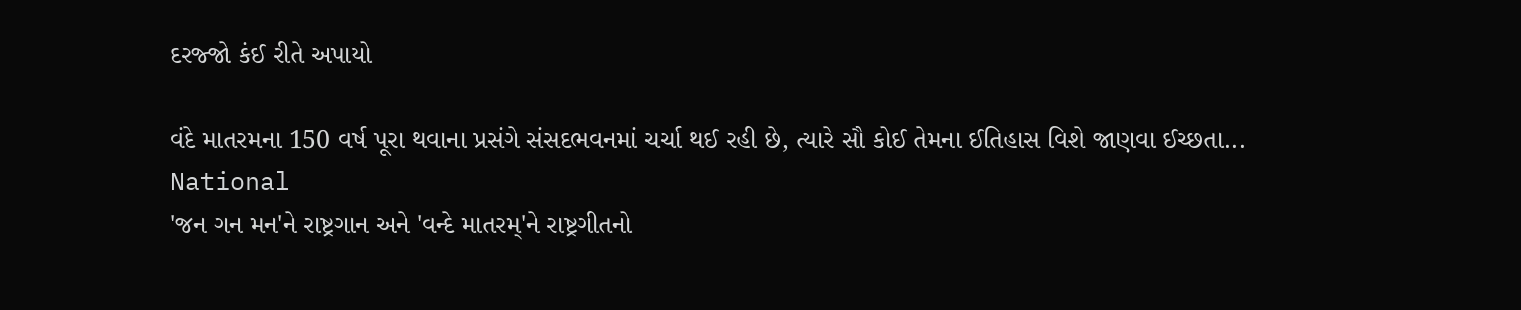દરજ્જો કંઈ રીતે અપાયો

વંદે માતરમના 150 વર્ષ પૂરા થવાના પ્રસંગે સંસદભવનમાં ચર્ચા થઈ રહી છે, ત્યારે સૌ કોઈ તેમના ઈતિહાસ વિશે જાણવા ઈચ્છતા...
National
'જન ગન મન'ને રાષ્ટ્રગાન અને 'વન્દે માતરમ્'ને રાષ્ટ્રગીતનો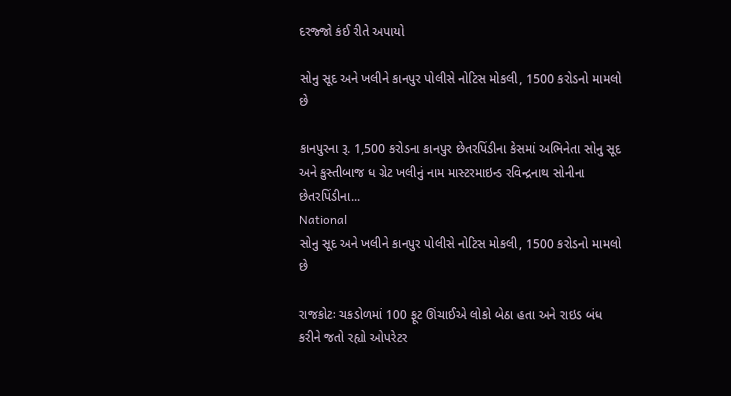દરજ્જો કંઈ રીતે અપાયો

સોનુ સૂદ અને ખલીને કાનપુર પોલીસે નોટિસ મોકલી, 1500 કરોડનો મામલો છે

કાનપુરના રૂ. 1,500 કરોડના કાનપુર છેતરપિંડીના કેસમાં અભિનેતા સોનુ સૂદ અને કુસ્તીબાજ ધ ગ્રેટ ખલીનું નામ માસ્ટરમાઇન્ડ રવિન્દ્રનાથ સોનીના છેતરપિંડીના...
National
સોનુ સૂદ અને ખલીને કાનપુર પોલીસે નોટિસ મોકલી, 1500 કરોડનો મામલો છે

રાજકોટઃ ચકડોળમાં 100 ફૂટ ઊંચાઈએ લોકો બેઠા હતા અને રાઇડ બંધ કરીને જતો રહ્યો ઓપરેટર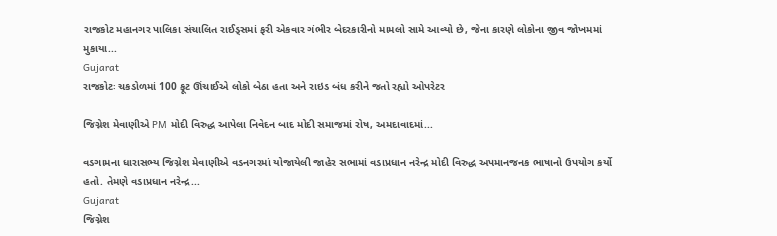રાજકોટ મહાનગર પાલિકા સંચાલિત રાઈડ્સમાં ફરી એકવાર ગંભીર બેદરકારીનો મામલો સામે આવ્યો છે, જેના કારણે લોકોના જીવ જોખમમાં મુકાયા...
Gujarat
રાજકોટઃ ચકડોળમાં 100 ફૂટ ઊંચાઈએ લોકો બેઠા હતા અને રાઇડ બંધ કરીને જતો રહ્યો ઓપરેટર

જિગ્નેશ મેવાણીએ PM મોદી વિરુદ્ધ આપેલા નિવેદન બાદ મોદી સમાજમાં રોષ, અમદાવાદમાં...

વડગામના ધારાસભ્ય જિગ્નેશ મેવાણીએ વડનગરમાં યોજાયેલી જાહેર સભામાં વડાપ્રધાન નરેન્દ્ર મોદી વિરુદ્ધ અપમાનજનક ભાષાનો ઉપયોગ કર્યો હતો. તેમણે વડાપ્રધાન નરેન્દ્ર...
Gujarat
જિગ્નેશ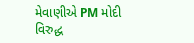મેવાણીએ PM મોદી વિરુદ્ધ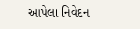આપેલા નિવેદન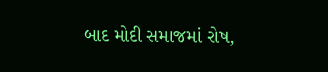બાદ મોદી સમાજમાં રોષ,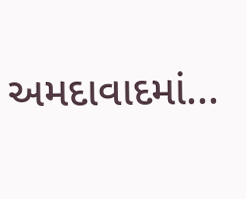અમદાવાદમાં...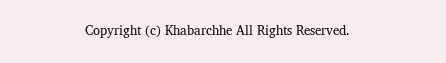Copyright (c) Khabarchhe All Rights Reserved.